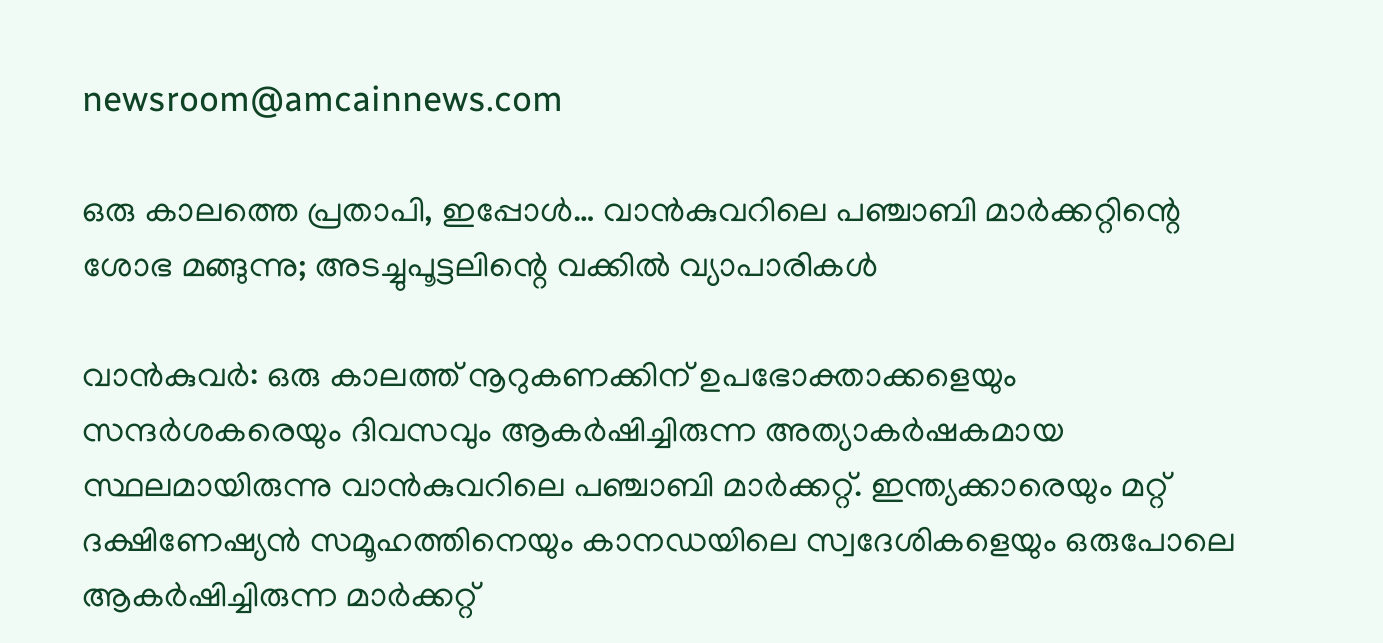newsroom@amcainnews.com

ഒരു കാലത്തെ പ്രതാപി, ഇപ്പോൾ… വാൻകുവറിലെ പഞ്ചാബി മാർക്കറ്റിന്റെ ശോഭ മങ്ങുന്നു; അടച്ചുപൂട്ടലിന്റെ വക്കിൽ വ്യാപാരികൾ

വാൻകുവർ: ഒരു കാലത്ത് നൂറുകണക്കിന് ഉപഭോക്താക്കളെയും സന്ദർശകരെയും ദിവസവും ആകർഷിച്ചിരുന്ന അത്യാകർഷകമായ സ്ഥലമായിരുന്നു വാൻകുവറിലെ പഞ്ചാബി മാർക്കറ്റ്. ഇന്ത്യക്കാരെയും മറ്റ് ദക്ഷിണേഷ്യൻ സമൂഹത്തിനെയും കാനഡയിലെ സ്വദേശികളെയും ഒരുപോലെ ആകർഷിച്ചിരുന്ന മാർക്കറ്റ്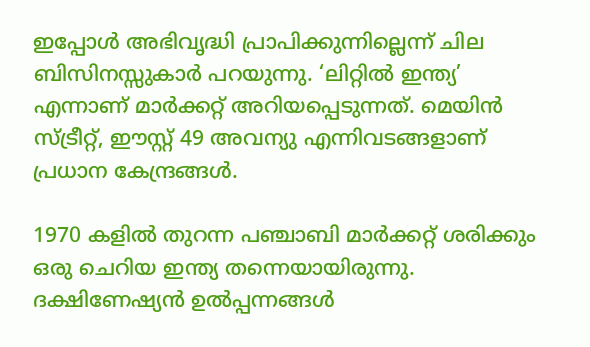ഇപ്പോൾ അഭിവൃദ്ധി പ്രാപിക്കുന്നില്ലെന്ന് ചില ബിസിനസ്സുകാർ പറയുന്നു. ‘ലിറ്റിൽ ഇന്ത്യ’ എന്നാണ് മാർക്കറ്റ് അറിയപ്പെടുന്നത്. മെയിൻ സ്ട്രീറ്റ്, ഈസ്റ്റ് 49 അവന്യു എന്നിവടങ്ങളാണ് പ്രധാന കേന്ദ്രങ്ങൾ.

1970 കളിൽ തുറന്ന പഞ്ചാബി മാർക്കറ്റ് ശരിക്കും ഒരു ചെറിയ ഇന്ത്യ തന്നെയായിരുന്നു. ദക്ഷിണേഷ്യൻ ഉൽപ്പന്നങ്ങൾ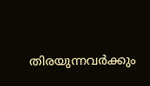തിരയുന്നവർക്കും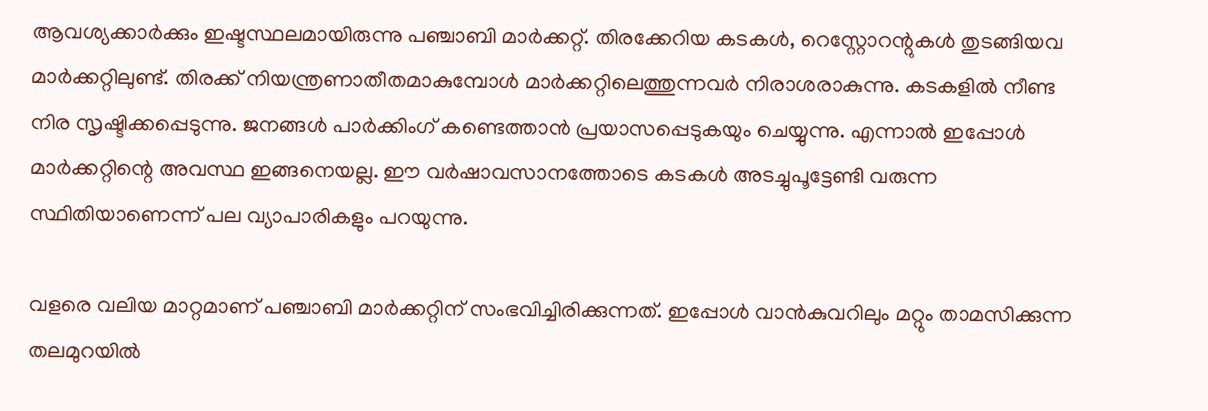ആവശ്യക്കാർക്കും ഇഷ്ടസ്ഥലമായിരുന്നു പഞ്ചാബി മാർക്കറ്റ്. തിരക്കേറിയ കടകൾ, റെസ്റ്റോറന്റുകൾ തുടങ്ങിയവ മാർക്കറ്റിലുണ്ട്. തിരക്ക് നിയന്ത്രണാതീതമാകുമ്പോൾ മാർക്കറ്റിലെത്തുന്നവർ നിരാശരാകുന്നു. കടകളിൽ നീണ്ട നിര സൃഷ്ടിക്കപ്പെടുന്നു. ജനങ്ങൾ പാർക്കിംഗ് കണ്ടെത്താൻ പ്രയാസപ്പെടുകയും ചെയ്യുന്നു. എന്നാൽ ഇപ്പോൾ മാർക്കറ്റിന്റെ അവസ്ഥ ഇങ്ങനെയല്ല. ഈ വർഷാവസാനത്തോടെ കടകൾ അടച്ചുപൂട്ടേണ്ടി വരുന്ന സ്ഥിതിയാണെന്ന് പല വ്യാപാരികളും പറയുന്നു.

വളരെ വലിയ മാറ്റമാണ് പഞ്ചാബി മാർക്കറ്റിന് സംഭവിച്ചിരിക്കുന്നത്. ഇപ്പോൾ വാൻകുവറിലും മറ്റും താമസിക്കുന്ന തലമുറയിൽ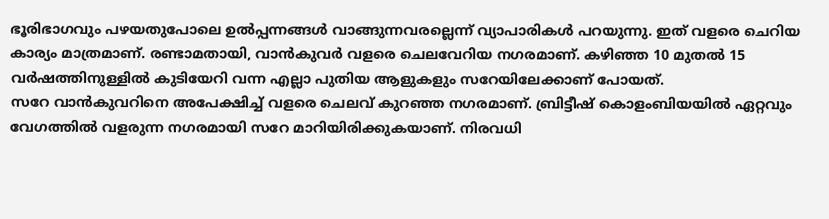ഭൂരിഭാഗവും പഴയതുപോലെ ഉൽപ്പന്നങ്ങൾ വാങ്ങുന്നവരല്ലെന്ന് വ്യാപാരികൾ പറയുന്നു. ഇത് വളരെ ചെറിയ കാര്യം മാത്രമാണ്. രണ്ടാമതായി, വാൻകുവർ വളരെ ചെലവേറിയ നഗരമാണ്. കഴിഞ്ഞ 10 മുതൽ 15 വർഷത്തിനുള്ളിൽ കുടിയേറി വന്ന എല്ലാ പുതിയ ആളുകളും സറേയിലേക്കാണ് പോയത്.
സറേ വാൻകുവറിനെ അപേക്ഷിച്ച് വളരെ ചെലവ് കുറഞ്ഞ നഗരമാണ്. ബ്രിട്ടീഷ് കൊളംബിയയിൽ ഏറ്റവും വേഗത്തിൽ വളരുന്ന നഗരമായി സറേ മാറിയിരിക്കുകയാണ്. നിരവധി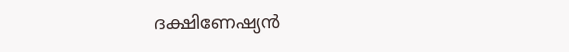ദക്ഷിണേഷ്യൻ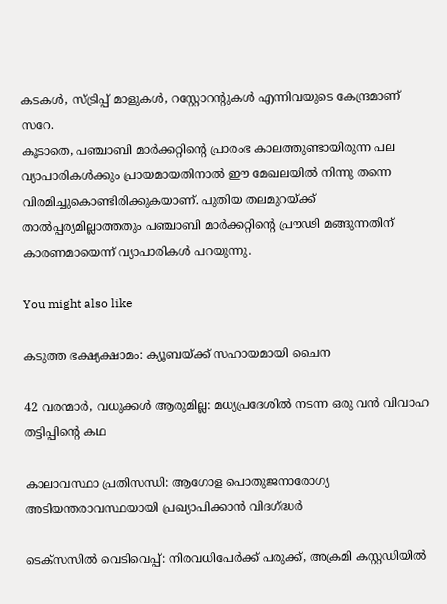കടകൾ, സ്ട്രിപ്പ് മാളുകൾ, റസ്റ്റോറന്റുകൾ എന്നിവയുടെ കേന്ദ്രമാണ് സറേ.
കൂടാതെ, പഞ്ചാബി മാർക്കറ്റിന്റെ പ്രാരംഭ കാലത്തുണ്ടായിരുന്ന പല വ്യാപാരികൾക്കും പ്രായമായതിനാൽ ഈ മേഖലയിൽ നിന്നു തന്നെ വിരമിച്ചുകൊണ്ടിരിക്കുകയാണ്. പുതിയ തലമുറയ്ക്ക് താൽപ്പര്യമില്ലാത്തതും പഞ്ചാബി മാർക്കറ്റിന്റെ പ്രൗഢി മങ്ങുന്നതിന് കാരണമായെന്ന് വ്യാപാരികൾ പറയുന്നു.

You might also like

കടുത്ത ഭക്ഷ്യക്ഷാമം: ക്യൂബയ്ക്ക് സഹായമായി ചൈന

42 വരന്മാർ, വധുക്കൾ ആരുമില്ല: മധ്യപ്രദേശിൽ നടന്ന ഒരു വൻ വിവാഹ തട്ടിപ്പിന്റെ കഥ

കാലാവസ്ഥാ പ്രതിസന്ധി: ആഗോള പൊതുജനാരോഗ്യ അടിയന്തരാവസ്ഥയായി പ്രഖ്യാപിക്കാൻ വിദഗ്ദ്ധർ

ടെക്സസിൽ വെടിവെപ്പ്: നിരവധിപേർക്ക് പരുക്ക്, അക്രമി കസ്റ്റഡിയിൽ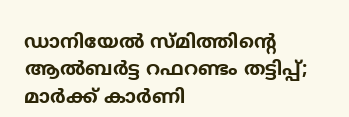ഡാനിയേൽ സ്മിത്തിന്റെ  ആൽബർട്ട റഫറണ്ടം തട്ടിപ്പ്; മാർക്ക് കാർണി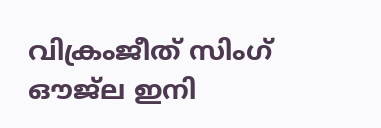വിക്രംജീത് സിംഗ് ഔജ്‌ല ഇനി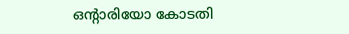ഒൻ്റാരിയോ കോടതി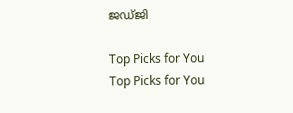ജഡ്ജി

Top Picks for You
Top Picks for You